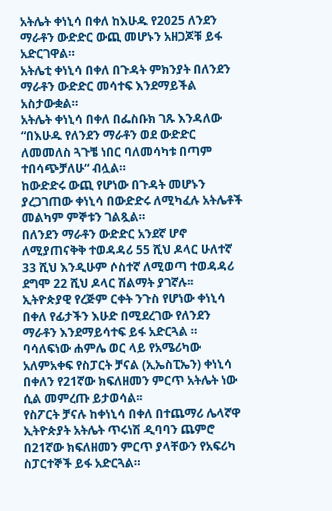አትሌት ቀነኒሳ በቀለ ከእሁዱ የ2025 ለንደን ማራቶን ውድድር ውጪ መሆኑን አዘጋጆቹ ይፋ አድርገዋል።
አትሌቲ ቀነኒሳ በቀለ በጉዳት ምክንያት በለንደን ማራቶን ውድድር መሳተፍ እንደማይችል አስታውቋል።
አትሌት ቀነኒሳ በቀለ በፌስቡክ ገጹ እንዳለው “በእሁዱ የለንደን ማራቶን ወደ ውድድር ለመመለስ ጓጉቼ ነበር ባለመሳካቱ በጣም ተበሳጭቻለሁ“ ብሏል።
ከውድድሩ ውጪ የሆነው በጉዳት መሆኑን ያረጋገጠው ቀነኒሳ በውድድሩ ለሚካፈሉ አትሌቶች መልካም ምኞቱን ገልጿል።
በለንደን ማራቶን ውድድር አንደኛ ሆኖ ለሚያጠናቅቅ ተወዳዳሪ 55 ሺህ ዶላር ሁለተኛ 33 ሺህ እንዲሁም ሶስተኛ ለሚወጣ ተወዳዳሪ ደግሞ 22 ሺህ ዶላር ሽልማት ያገኛሉ፡፡
ኢትዮጵያዊ የረጅም ርቀት ንጉስ የሆነው ቀነኒሳ በቀለ የፊታችን እሁድ በሚደረገው የለንደን ማራቶን እንደማይሳተፍ ይፋ አድርጓል ።
ባሳለፍነው ሐምሌ ወር ላይ የአሜሪካው አለምአቀፍ የስፓርት ቻናል (ኢኤስፒኤን) ቀነኒሳ በቀለን የ21ኛው ክፍለዘመን ምርጥ አትሌት ነው ሲል መምረጡ ይታወሳል፡፡
የስፖርት ቻናሉ ከቀነኒሳ በቀለ በተጨማሪ ሌላኛዋ ኢትዮጵያት አትሌት ጥሩነሽ ዲባባን ጨምሮ በ21ኛው ክፍለዘመን ምርጥ ያላቸውን የአፍሪካ ስፓርተኞች ይፋ አድርጓል።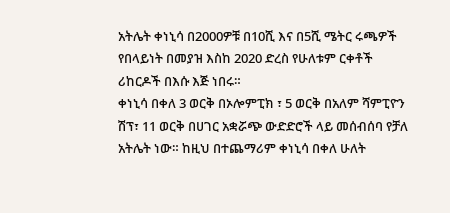አትሌት ቀነኒሳ በ2000ዎቹ በ10ሺ እና በ5ሺ ሜትር ሩጫዎች የበላይነት በመያዝ እስከ 2020 ድረስ የሁለቱም ርቀቶች ሪከርዶች በእሱ እጅ ነበሩ።
ቀነኒሳ በቀለ 3 ወርቅ በኦሎምፒክ ፣ 5 ወርቅ በአለም ሻምፒዮን ሽፕ፣ 11 ወርቅ በሀገር አቋሯጭ ውድድሮች ላይ መሰብሰባ የቻለ አትሌት ነው። ከዚህ በተጨማሪም ቀነኒሳ በቀለ ሁለት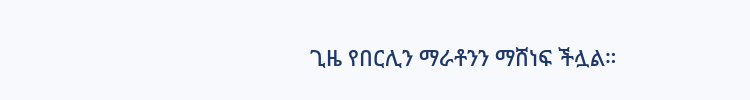ጊዜ የበርሊን ማራቶንን ማሸነፍ ችሏል።